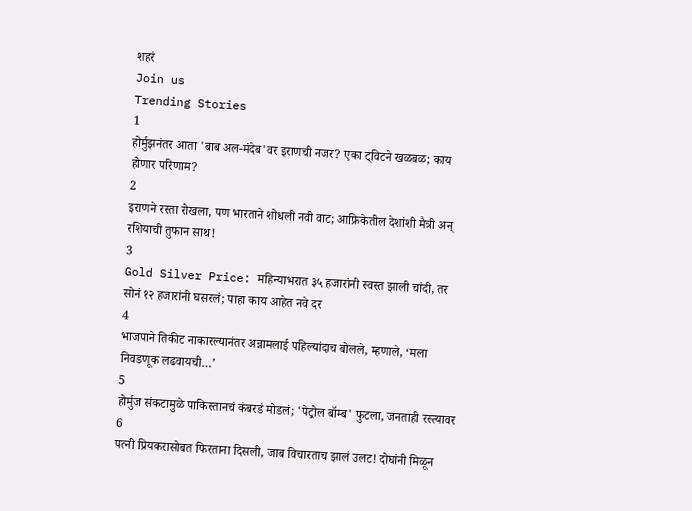शहरं
Join us
Trending Stories
1
होर्मुझनंतर आता 'बाब अल-मंदेब'वर इराणची नजर? एका ट्विटने खळबळ; काय होणार परिणाम?
2
इराणने रस्ता रोखला, पण भारताने शोधली नवी वाट; आफ्रिकेतील देशांशी मैत्री अन् रशियाची तुफान साथ!
3
Gold Silver Price: महिन्याभरात ३५ हजारांनी स्वस्त झाली चांदी, तर सोनं १२ हजारांनी घसरलं; पाहा काय आहेत नवे दर
4
भाजपाने तिकीट नाकारल्यानंतर अन्नामलाई पहिल्यांदाच बोलले, म्हणाले, ‘मला निवडणूक लढवायची…’
5
होर्मुज संकटामुळे पाकिस्तानचं कंबरडं मोडलं; 'पेट्रोल बॉम्ब' फुटला, जनताही रस्त्यावर
6
पत्नी प्रियकरासोबत फिरताना दिसली, जाब विचारताच झालं उलट! दोघांनी मिळून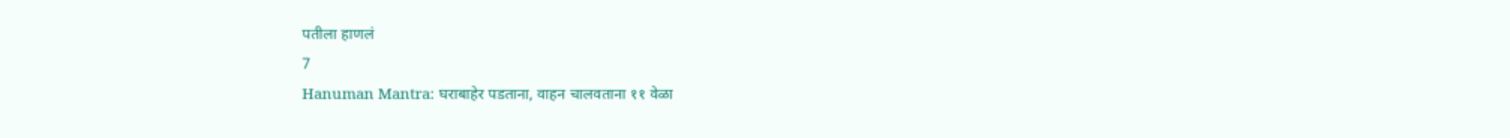पतीला हाणलं
7
Hanuman Mantra: घराबाहेर पडताना, वाहन चालवताना ११ वेळा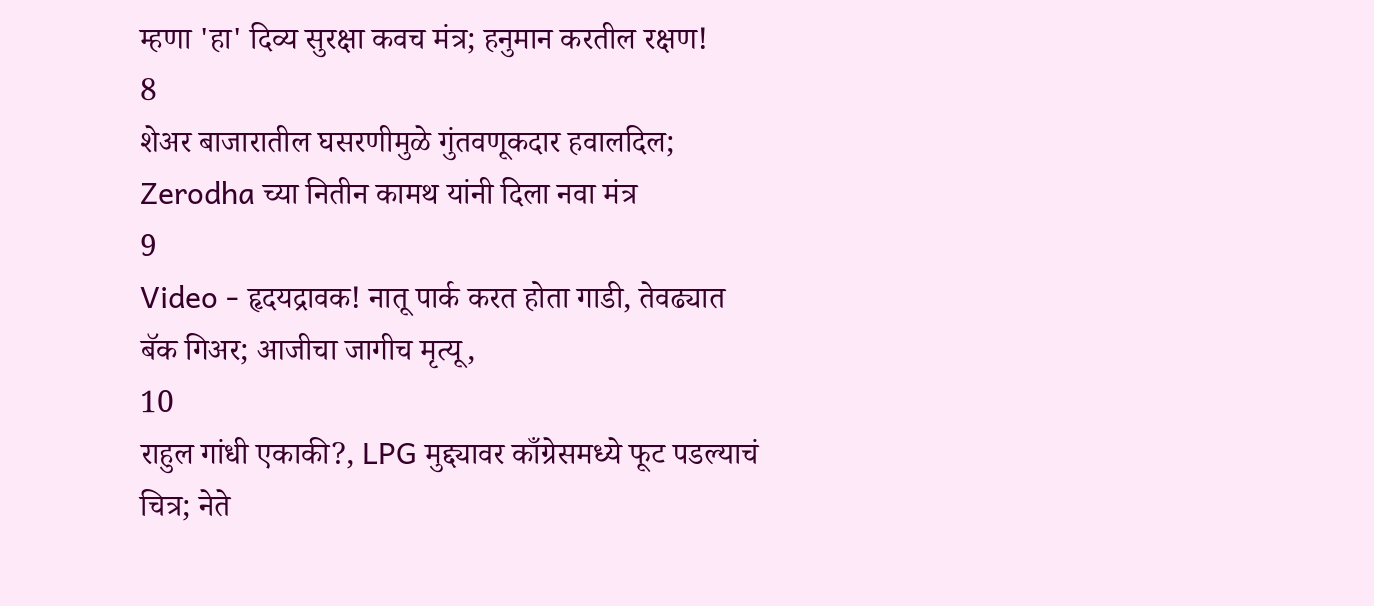म्हणा 'हा' दिव्य सुरक्षा कवच मंत्र; हनुमान करतील रक्षण!
8
शेअर बाजारातील घसरणीमुळे गुंतवणूकदार हवालदिल; Zerodha च्या नितीन कामथ यांनी दिला नवा मंत्र
9
Video - हृदयद्रावक! नातू पार्क करत होता गाडी, तेवढ्यात बॅक गिअर; आजीचा जागीच मृत्यू,
10
राहुल गांधी एकाकी?, LPG मुद्द्यावर काँग्रेसमध्ये फूट पडल्याचं चित्र; नेते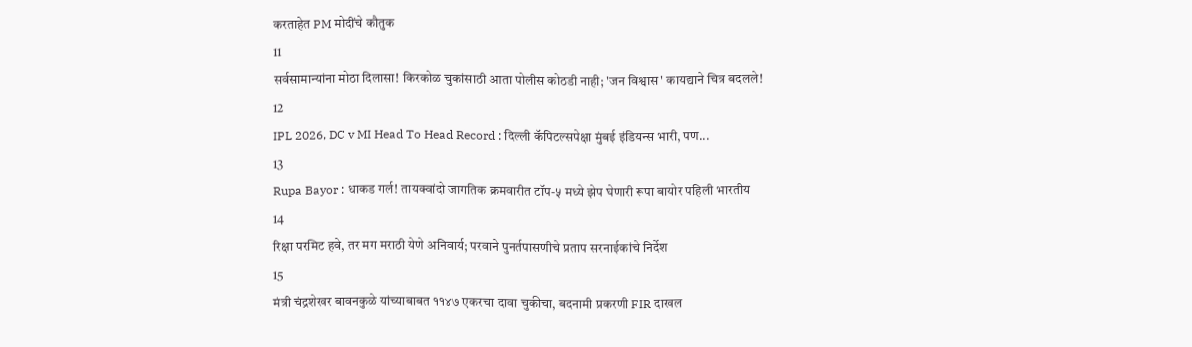करताहेत PM मोदींचे कौतुक
11
सर्वसामान्यांना मोठा दिलासा! किरकोळ चुकांसाठी आता पोलीस कोठडी नाही; 'जन विश्वास' कायद्याने चित्र बदलले!
12
IPL 2026, DC v MI Head To Head Record : दिल्ली कॅपिटल्सपेक्षा मुंबई इंडियन्स भारी, पण...
13
Rupa Bayor : धाकड गर्ल! तायक्वांदो जागतिक क्रमवारीत टॉप-५ मध्ये झेप घेणारी रूपा बायोर पहिली भारतीय
14
रिक्षा परमिट हवे, तर मग मराठी येणे अनिवार्य; परवाने पुनर्तपासणीचे प्रताप सरनाईकांचे निर्देश
15
मंत्री चंद्रशेखर बावनकुळे यांच्याबाबत ११४७ एकरचा दावा चुकीचा, बदनामी प्रकरणी FIR दाखल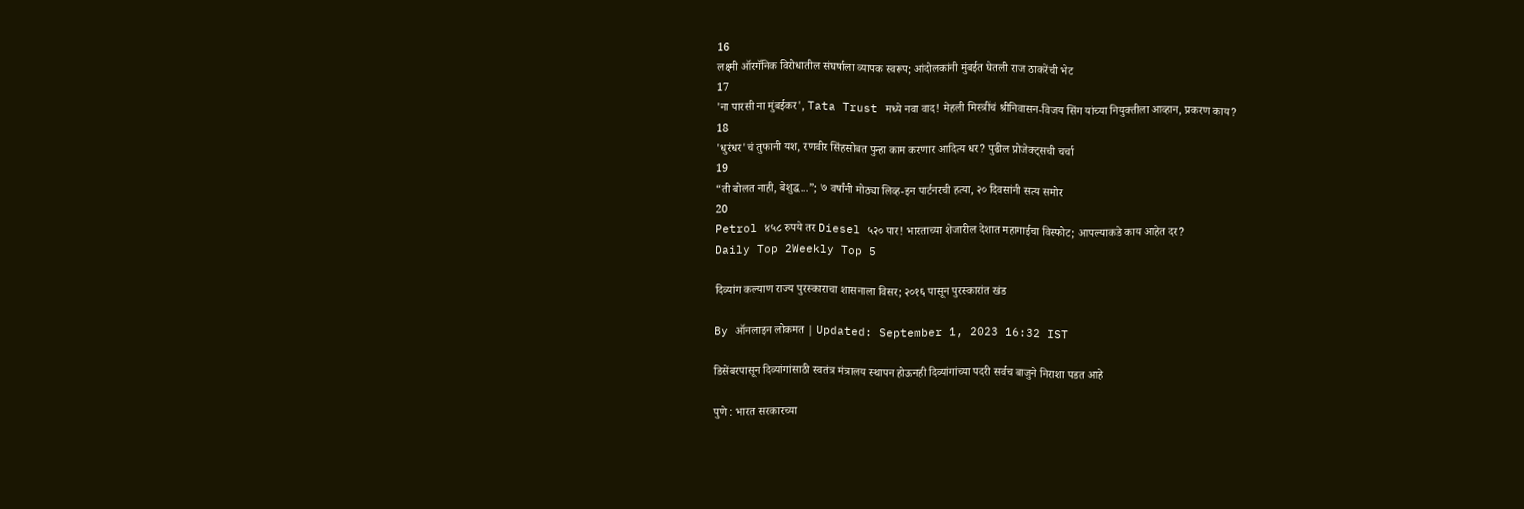16
लक्ष्मी ऑरगॅनिक विरोधातील संघर्षाला व्यापक स्वरूप; आंदोलकांनी मुंबईत घेतली राज ठाकरेंची भेट
17
'ना पारसी ना मुंबईकर', Tata Trust मध्ये नवा वाद! मेहली मिस्त्रींचं श्रीनिवासन-विजय सिंग यांच्या नियुक्तीला आव्हान, प्रकरण काय?
18
'धुरंधर'चं तुफानी यश, रणवीर सिंहसोबत पुन्हा काम करणार आदित्य धर? पुढील प्रोजेक्ट्सची चर्चा
19
“ती बोलत नाही, बेशुद्ध...”; ७ वर्षांनी मोठ्या लिव्ह-इन पार्टनरची हत्या, २० दिवसांनी सत्य समोर
20
Petrol ४५८ रुपये तर Diesel ५२० पार! भारताच्या शेजारील देशात महागाईचा विस्फोट; आपल्याकडे काय आहेत दर?
Daily Top 2Weekly Top 5

दिव्यांग कल्याण राज्य पुरस्काराचा शासनाला विसर; २०१६ पासून पुरस्कारांत खंड

By ऑनलाइन लोकमत | Updated: September 1, 2023 16:32 IST

डिसेंबरपासून दिव्यांगांसाठी स्वतंत्र मंत्रालय स्थापन होऊनही दिव्यांगांच्या पदरी सर्वच बाजुने निराशा पडत आहे

पुणे : भारत सरकारच्या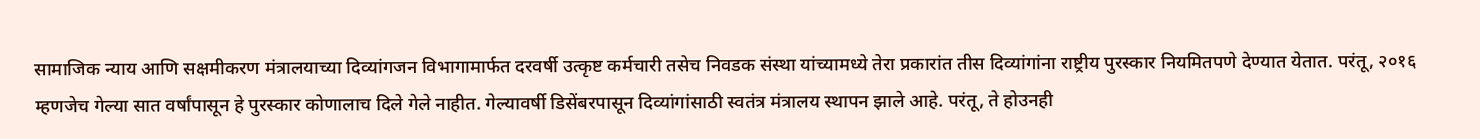सामाजिक न्याय आणि सक्षमीकरण मंत्रालयाच्या दिव्यांगजन विभागामार्फत दरवर्षी उत्कृष्ट कर्मचारी तसेच निवडक संस्था यांच्यामध्ये तेरा प्रकारांत तीस दिव्यांगांना राष्ट्रीय पुरस्कार नियमितपणे देण्यात येतात. परंतू, २०१६ म्हणजेच गेल्या सात वर्षांपासून हे पुरस्कार कोणालाच दिले गेले नाहीत. गेल्यावर्षी डिसेंबरपासून दिव्यांगांसाठी स्वतंत्र मंत्रालय स्थापन झाले आहे. परंतू, ते होउनही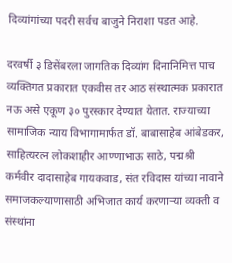दिव्यांगांच्या पदरी सर्वच बाजुने निराशा पडत आहे.

दरवर्षी ३ डिसेंबरला जागतिक दिव्यांग दिनानिमित्त पाच व्यक्तिगत प्रकारात एकवीस तर आठ संस्थात्मक प्रकारात नऊ असे एकूण ३० पुरस्कार देण्यात येतात. राज्याच्या सामाजिक न्याय विभागामार्फत डॉ. बाबासाहेब आंबेडकर, साहित्यरत्न लोकशाहीर आण्णाभाऊ साठे, पद्मश्री कर्मवीर दादासाहेब गायकवाड, संत रविदास यांच्या नावाने समाजकल्याणासाठी अभिजात कार्य करणाऱ्या व्यक्ती व संस्थांना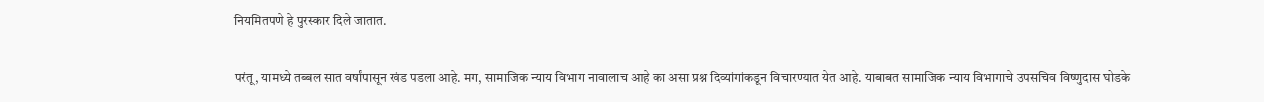नियमितपणे हे पुरस्कार दिले जातात.

परंतू, यामध्ये तब्बल सात वर्षांपासून खंड पडला आहे. मग, सामाजिक न्याय विभाग नावालाच आहे का असा प्रश्न दिव्यांगांकडून विचारण्यात येत आहे. याबाबत सामाजिक न्याय विभागाचे उपसचिव विष्णुदास घोडके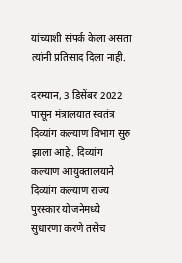यांच्याशी संपर्क केला असता त्यांनी प्रतिसाद दिला नाही.

दरम्यान, 3 डिसेंबर 2022 पासून मंत्रालयात स्वतंत्र दिव्यांग कल्याण विभाग सुरु झाला आहे. दिव्यांग कल्याण आयुक्तालयाने दिव्यांग कल्याण राज्य पुरस्कार योजनेमध्ये सुधारणा करणे तसेच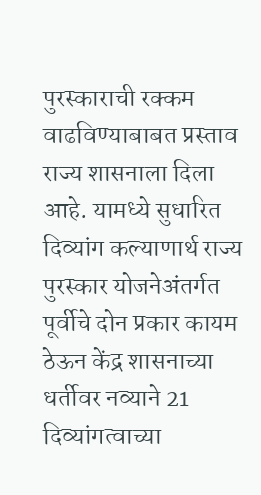पुरस्काराची रक्कम वाढविण्याबाबत प्रस्ताव राज्य शासनाला दिला आहे. यामध्ये सुधारित दिव्यांग कल्याणार्थ राज्य पुरस्कार योजनेअंतर्गत पूर्वीचे दोन प्रकार कायम ठेऊन केंद्र शासनाच्या धर्तीवर नव्याने 21 दिव्यांगत्वाच्या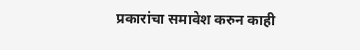प्रकारांचा समावेश करुन काही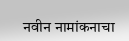नवीन नामांकनाचा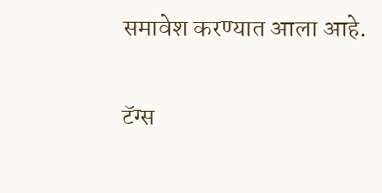समावेश करण्यात आला आहे.

टॅग्स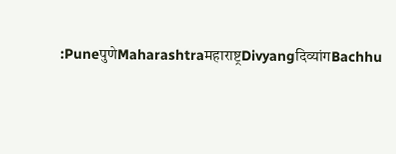:PuneपुणेMaharashtraमहाराष्ट्रDivyangदिव्यांगBachhu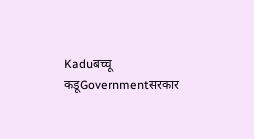Kaduबच्चू कडूGovernmentसरकार